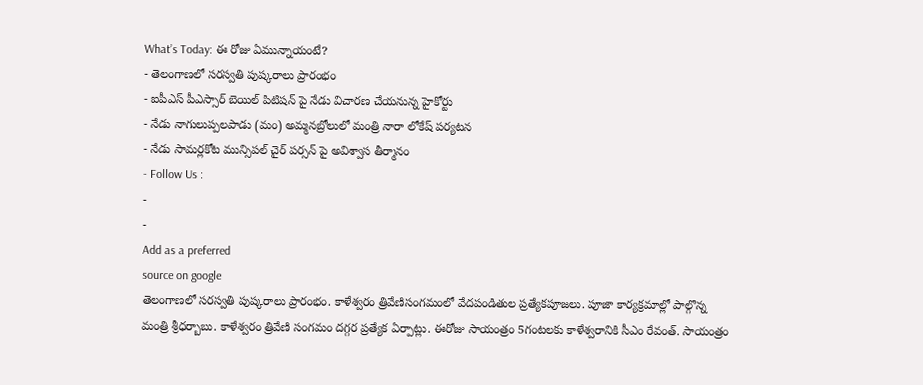What’s Today: ఈ రోజు ఏమున్నాయంటే?
- తెలంగాణలో సరస్వతి పుష్కరాలు ప్రారంభం
- ఐపీఎస్ పీఎస్సార్ బెయిల్ పిటిషన్ పై నేడు విచారణ చేయనున్న హైకోర్టు
- నేడు నాగులుప్పలపాడు (మం) అమ్మనబ్రోలులో మంత్రి నారా లోకేష్ పర్యటన
- నేడు సామర్లకోట మున్సిపల్ చైర్ పర్సన్ పై అవిశ్వాస తీర్మానం
- Follow Us :
-
-
Add as a preferred
source on google
తెలంగాణలో సరస్వతి పుష్కరాలు ప్రారంభం. కాళేశ్వరం త్రివేణిసంగమంలో వేదపండితుల ప్రత్యేకపూజలు. పూజా కార్యక్రమాల్లో పాల్గొన్న మంత్రి శ్రీధర్బాబు. కాళేశ్వరం త్రివేణి సంగమం దగ్గర ప్రత్యేక ఏర్పాట్లు. ఈరోజు సాయంత్రం 5గంటలకు కాళేశ్వరానికి సీఎం రేవంత్. సాయంత్రం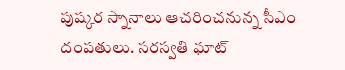పుష్కర స్నానాలు ఆచరించనున్న సీఎం దంపతులు. సరస్వతి ఘాట్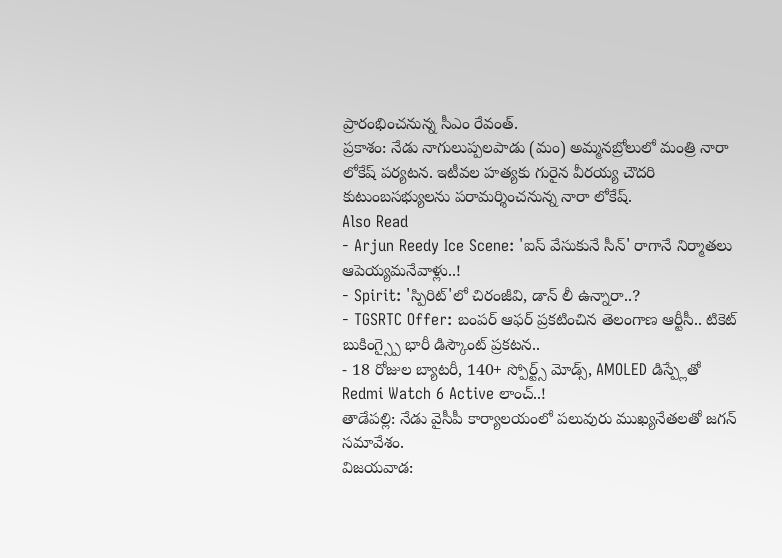ప్రారంభించనున్న సీఎం రేవంత్.
ప్రకాశం: నేడు నాగులుప్పలపాడు (మం) అమ్మనబ్రోలులో మంత్రి నారా లోకేష్ పర్యటన. ఇటీవల హత్యకు గురైన వీరయ్య చౌదరి కుటుంబసభ్యులను పరామర్శించనున్న నారా లోకేష్.
Also Read
- Arjun Reedy Ice Scene: 'ఐస్ వేసుకునే సీన్' రాగానే నిర్మాతలు ఆపెయ్యమనేవాళ్లు..!
- Spirit: 'స్పిరిట్'లో చిరంజీవి, డాన్ లీ ఉన్నారా..?
- TGSRTC Offer: బంపర్ ఆఫర్ ప్రకటించిన తెలంగాణ ఆర్టీసీ.. టికెట్ బుకింగ్స్పై భారీ డిస్కౌంట్ ప్రకటన..
- 18 రోజుల బ్యాటరీ, 140+ స్పోర్ట్స్ మోడ్స్, AMOLED డిస్ప్లేతో Redmi Watch 6 Active లాంచ్..!
తాడేపల్లి: నేడు వైసీపీ కార్యాలయంలో పలువురు ముఖ్యనేతలతో జగన్ సమావేశం.
విజయవాడ: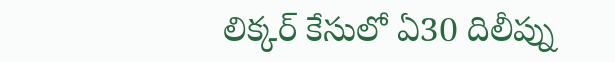లిక్కర్ కేసులో ఏ30 దిలీప్ను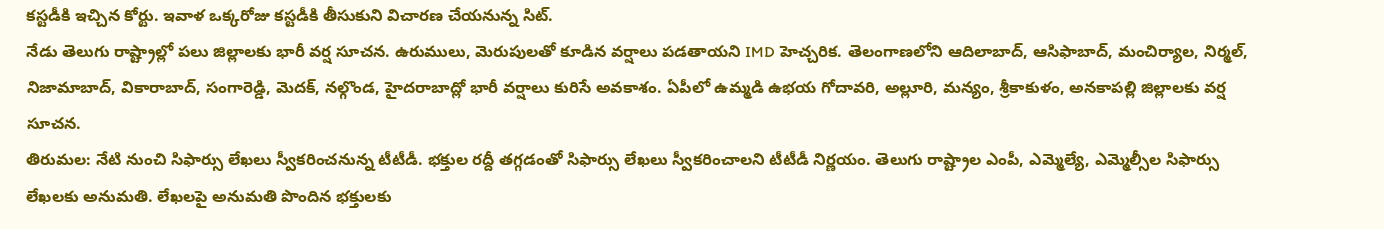కస్టడీకి ఇచ్చిన కోర్టు. ఇవాళ ఒక్కరోజు కస్టడీకి తీసుకుని విచారణ చేయనున్న సిట్.
నేడు తెలుగు రాష్ట్రాల్లో పలు జిల్లాలకు భారీ వర్ష సూచన. ఉరుములు, మెరుపులతో కూడిన వర్షాలు పడతాయని IMD హెచ్చరిక. తెలంగాణలోని ఆదిలాబాద్, ఆసిఫాబాద్, మంచిర్యాల, నిర్మల్, నిజామాబాద్, వికారాబాద్, సంగారెడ్డి, మెదక్, నల్గొండ, హైదరాబాద్లో భారీ వర్షాలు కురిసే అవకాశం. ఏపీలో ఉమ్మడి ఉభయ గోదావరి, అల్లూరి, మన్యం, శ్రీకాకుళం, అనకాపల్లి జిల్లాలకు వర్ష సూచన.
తిరుమల: నేటి నుంచి సిఫార్సు లేఖలు స్వీకరించనున్న టీటీడీ. భక్తుల రద్దీ తగ్గడంతో సిఫార్సు లేఖలు స్వీకరించాలని టీటీడీ నిర్ణయం. తెలుగు రాష్ట్రాల ఎంపీ, ఎమ్మెల్యే, ఎమ్మెల్సీల సిఫార్సు లేఖలకు అనుమతి. లేఖలపై అనుమతి పొందిన భక్తులకు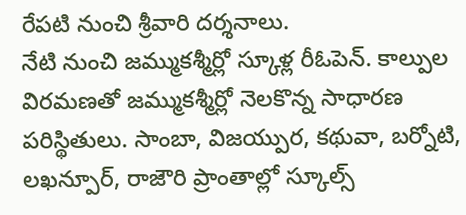రేపటి నుంచి శ్రీవారి దర్శనాలు.
నేటి నుంచి జమ్ముకశ్మీర్లో స్కూళ్ల రీఓపెన్. కాల్పుల విరమణతో జమ్ముకశ్మీర్లో నెలకొన్న సాధారణ పరిస్థితులు. సాంబా, విజయ్పుర, కథువా, బర్నోటి, లఖన్పూర్, రాజౌరి ప్రాంతాల్లో స్కూల్స్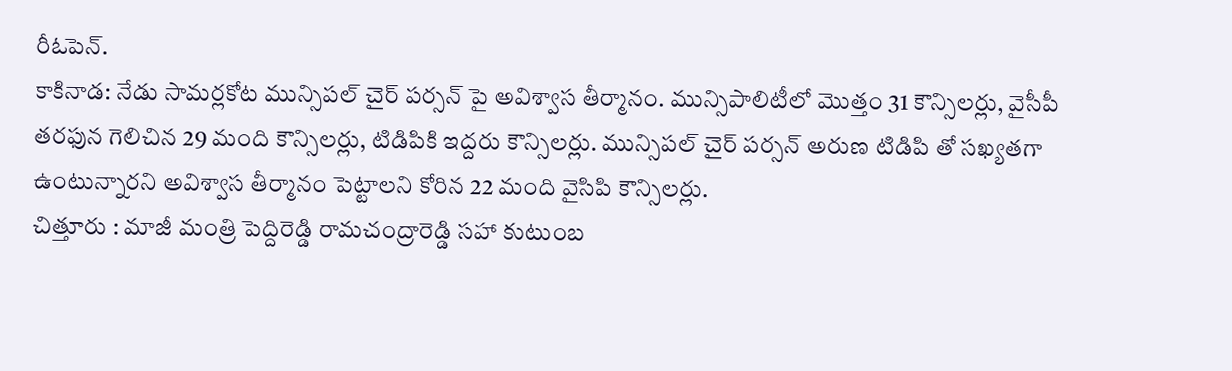రీఓపెన్.
కాకినాడ: నేడు సామర్లకోట మున్సిపల్ చైర్ పర్సన్ పై అవిశ్వాస తీర్మానం. మున్సిపాలిటీలో మొత్తం 31 కౌన్సిలర్లు, వైసీపీ తరఫున గెలిచిన 29 మంది కౌన్సిలర్లు, టిడిపికి ఇద్దరు కౌన్సిలర్లు. మున్సిపల్ చైర్ పర్సన్ అరుణ టిడిపి తో సఖ్యతగా ఉంటున్నారని అవిశ్వాస తీర్మానం పెట్టాలని కోరిన 22 మంది వైసిపి కౌన్సిలర్లు.
చిత్తూరు : మాజీ మంత్రి పెద్దిరెడ్డి రామచంద్రారెడ్డి సహా కుటుంబ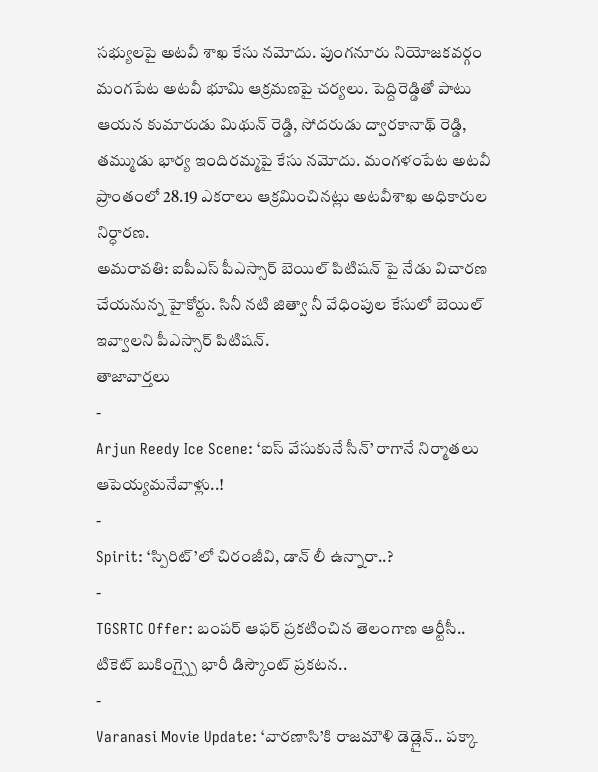సభ్యులపై అటవీ శాఖ కేసు నమోదు. పుంగనూరు నియోజకవర్గం మంగపేట అటవీ భూమి ఆక్రమణపై చర్యలు. పెద్దిరెడ్డితో పాటు ఆయన కుమారుడు మిథున్ రెడ్డి, సోదరుడు ద్వారకానాథ్ రెడ్డి, తమ్ముడు భార్య ఇందిరమ్మపై కేసు నమోదు. మంగళంపేట అటవీ ప్రాంతంలో 28.19 ఎకరాలు ఆక్రమించినట్లు అటవీశాఖ అధికారుల నిర్ధారణ.
అమరావతి: ఐపీఎస్ పీఎస్సార్ బెయిల్ పిటిషన్ పై నేడు విచారణ చేయనున్న హైకోర్టు. సినీ నటి జిత్వా నీ వేధింపుల కేసులో బెయిల్ ఇవ్వాలని పీఎస్సార్ పిటిషన్.
తాజావార్తలు
-
Arjun Reedy Ice Scene: ‘ఐస్ వేసుకునే సీన్’ రాగానే నిర్మాతలు ఆపెయ్యమనేవాళ్లు..!
-
Spirit: ‘స్పిరిట్’లో చిరంజీవి, డాన్ లీ ఉన్నారా..?
-
TGSRTC Offer: బంపర్ ఆఫర్ ప్రకటించిన తెలంగాణ ఆర్టీసీ.. టికెట్ బుకింగ్స్పై భారీ డిస్కౌంట్ ప్రకటన..
-
Varanasi Movie Update: ‘వారణాసి’కి రాజమౌళి డెడ్లైన్.. పక్కా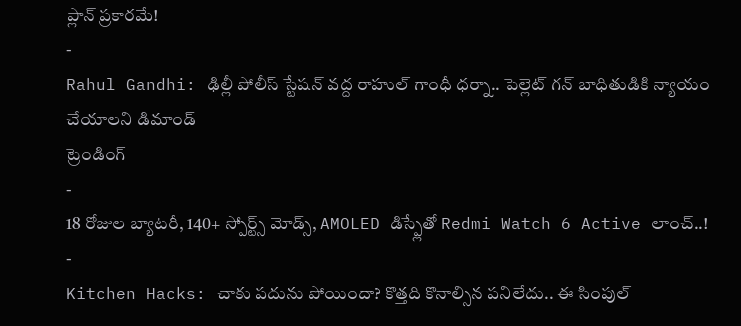ప్లాన్ ప్రకారమే!
-
Rahul Gandhi: ఢిల్లీ పోలీస్ స్టేషన్ వద్ద రాహుల్ గాంధీ ధర్నా.. పెల్లెట్ గన్ బాధితుడికి న్యాయం చేయాలని డిమాండ్
ట్రెండింగ్
-
18 రోజుల బ్యాటరీ, 140+ స్పోర్ట్స్ మోడ్స్, AMOLED డిస్ప్లేతో Redmi Watch 6 Active లాంచ్..!
-
Kitchen Hacks: చాకు పదును పోయిందా? కొత్తది కొనాల్సిన పనిలేదు.. ఈ సింపుల్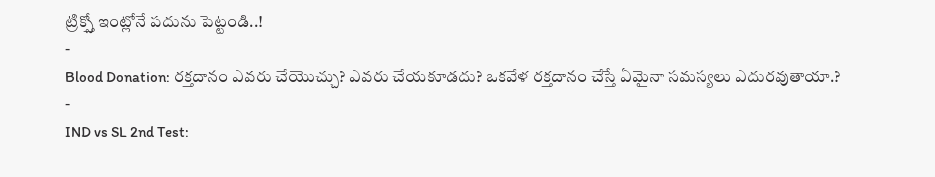ట్రిక్స్తో ఇంట్లోనే పదును పెట్టండి..!
-
Blood Donation: రక్తదానం ఎవరు చేయొచ్చు? ఎవరు చేయకూడదు? ఒకవేళ రక్తదానం చేస్తే ఏమైనా సమస్యలు ఎదురవుతాయా.?
-
IND vs SL 2nd Test: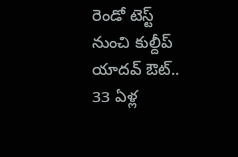రెండో టెస్ట్ నుంచి కుల్దీప్ యాదవ్ ఔట్.. 33 ఏళ్ల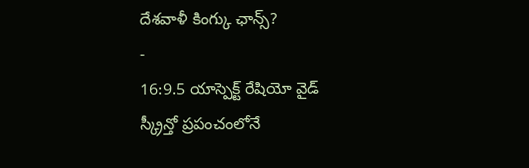దేశవాళీ కింగ్కు ఛాన్స్?
-
16:9.5 యాస్పెక్ట్ రేషియో వైడ్ స్క్రీన్తో ప్రపంచంలోనే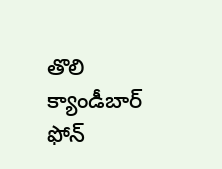తొలి క్యాండీబార్ ఫోన్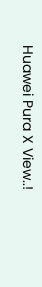Huawei Pura X View..!